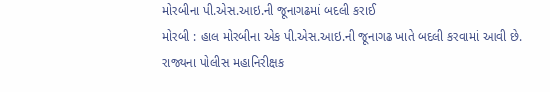મોરબીના પી.એસ.આઇ.ની જૂનાગઢમાં બદલી કરાઈ
મોરબી : હાલ મોરબીના એક પી.એસ.આઇ.ની જૂનાગઢ ખાતે બદલી કરવામાં આવી છે.
રાજ્યના પોલીસ મહાનિરીક્ષક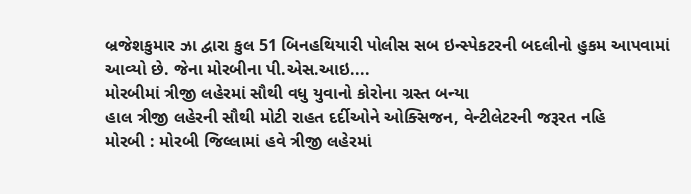બ્રજેશકુમાર ઝા દ્વારા કુલ 51 બિનહથિયારી પોલીસ સબ ઇન્સ્પેકટરની બદલીનો હુકમ આપવામાં આવ્યો છે. જેના મોરબીના પી.એસ.આઇ....
મોરબીમાં ત્રીજી લહેરમાં સૌથી વધુ યુવાનો કોરોના ગ્રસ્ત બન્યા
હાલ ત્રીજી લહેરની સૌથી મોટી રાહત દર્દીઓને ઓક્સિજન, વેન્ટીલેટરની જરૂરત નહિ
મોરબી : મોરબી જિલ્લામાં હવે ત્રીજી લહેરમાં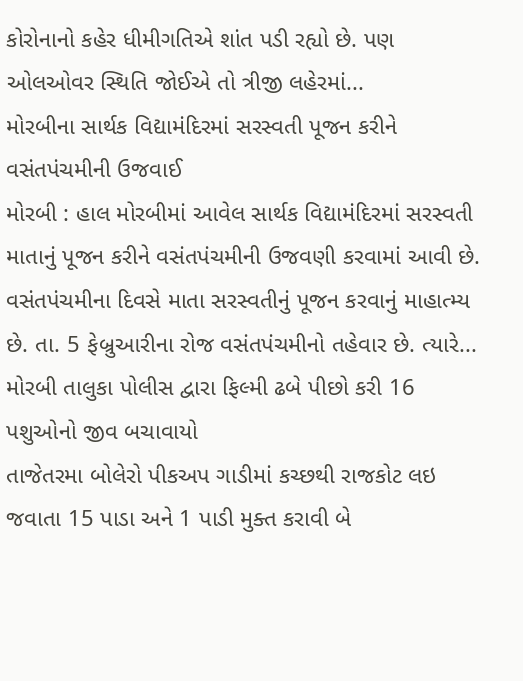કોરોનાનો કહેર ધીમીગતિએ શાંત પડી રહ્યો છે. પણ ઓલઓવર સ્થિતિ જોઈએ તો ત્રીજી લહેરમાં...
મોરબીના સાર્થક વિદ્યામંદિરમાં સરસ્વતી પૂજન કરીને વસંતપંચમીની ઉજવાઈ
મોરબી : હાલ મોરબીમાં આવેલ સાર્થક વિદ્યામંદિરમાં સરસ્વતી માતાનું પૂજન કરીને વસંતપંચમીની ઉજવણી કરવામાં આવી છે.
વસંતપંચમીના દિવસે માતા સરસ્વતીનું પૂજન કરવાનું માહાત્મ્ય છે. તા. 5 ફેબ્રુઆરીના રોજ વસંતપંચમીનો તહેવાર છે. ત્યારે...
મોરબી તાલુકા પોલીસ દ્વારા ફિલ્મી ઢબે પીછો કરી 16 પશુઓનો જીવ બચાવાયો
તાજેતરમા બોલેરો પીકઅપ ગાડીમાં કચ્છથી રાજકોટ લઇ જવાતા 15 પાડા અને 1 પાડી મુક્ત કરાવી બે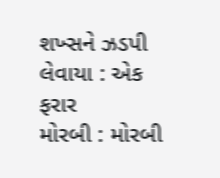શખ્સને ઝડપી લેવાયા : એક ફરાર
મોરબી : મોરબી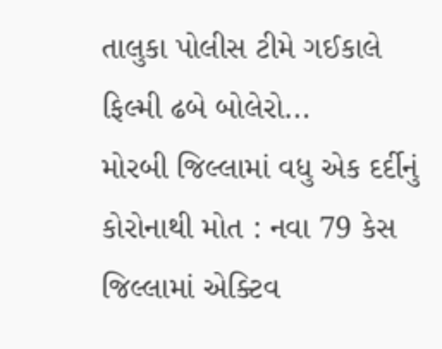તાલુકા પોલીસ ટીમે ગઈકાલે ફિલ્મી ઢબે બોલેરો...
મોરબી જિલ્લામાં વધુ એક દર્દીનું કોરોનાથી મોત : નવા 79 કેસ
જિલ્લામાં એક્ટિવ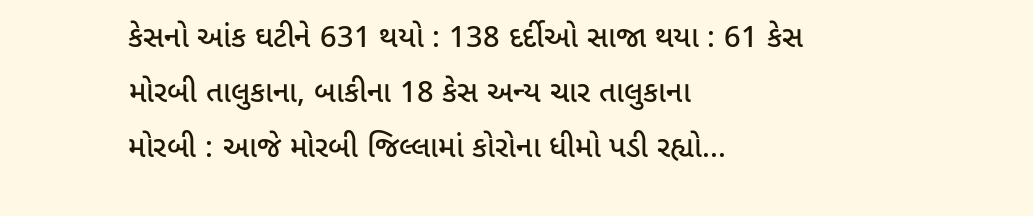કેસનો આંક ઘટીને 631 થયો : 138 દર્દીઓ સાજા થયા : 61 કેસ મોરબી તાલુકાના, બાકીના 18 કેસ અન્ય ચાર તાલુકાના
મોરબી : આજે મોરબી જિલ્લામાં કોરોના ધીમો પડી રહ્યો...